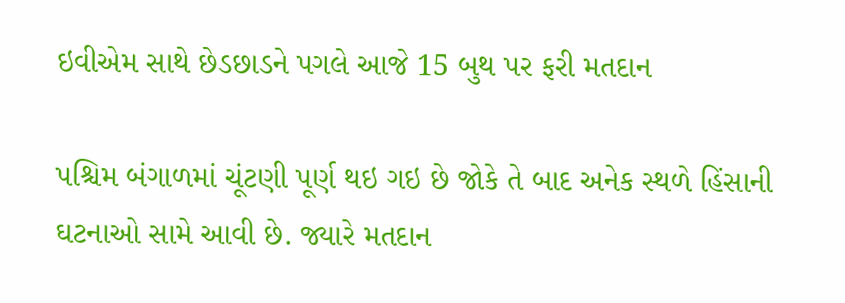ઇવીએમ સાથે છેડછાડને પગલે આજે 15 બુથ પર ફરી મતદાન

પશ્ચિમ બંગાળમાં ચૂંટણી પૂર્ણ થઇ ગઇ છે જોકે તે બાદ અનેક સ્થળે હિંસાની ઘટનાઓ સામે આવી છે. જ્યારે મતદાન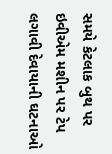સમયે કેટલાક બુથ પર ઇવીએમ મશીન પર ટેપ લગાવી દેવાયાની ઘટનાઓ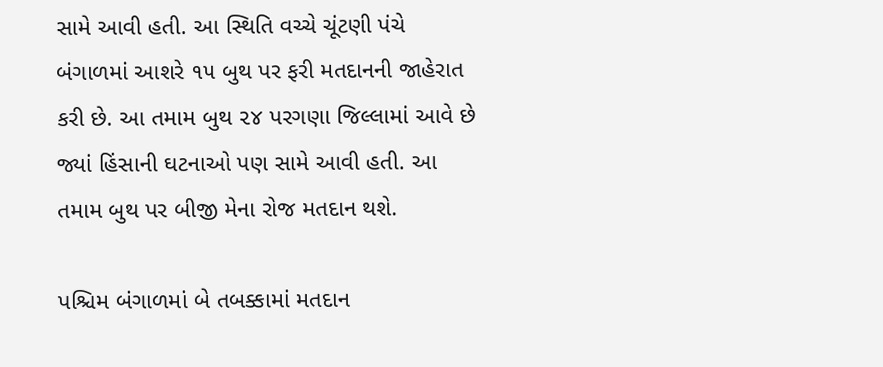સામે આવી હતી. આ સ્થિતિ વચ્ચે ચૂંટણી પંચે બંગાળમાં આશરે ૧૫ બુથ પર ફરી મતદાનની જાહેરાત કરી છે. આ તમામ બુથ ૨૪ પરગણા જિલ્લામાં આવે છે જ્યાં હિંસાની ઘટનાઓ પણ સામે આવી હતી. આ તમામ બુથ પર બીજી મેના રોજ મતદાન થશે.

પશ્ચિમ બંગાળમાં બે તબક્કામાં મતદાન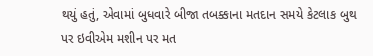થયું હતું, એવામાં બુધવારે બીજા તબક્કાના મતદાન સમયે કેટલાક બુથ પર ઇવીએમ મશીન પર મત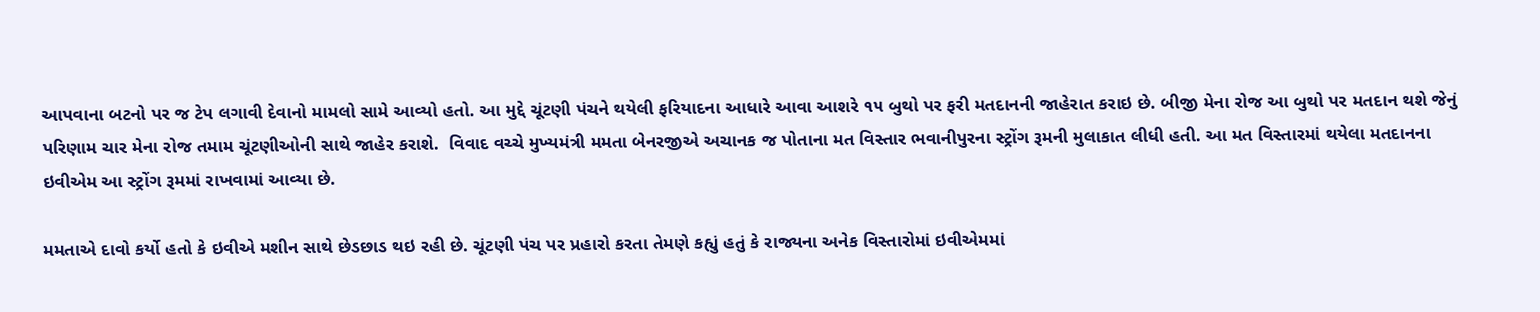આપવાના બટનો પર જ ટેપ લગાવી દેવાનો મામલો સામે આવ્યો હતો. આ મુદ્દે ચૂંટણી પંચને થયેલી ફરિયાદના આધારે આવા આશરે ૧૫ બુથો પર ફરી મતદાનની જાહેરાત કરાઇ છે. બીજી મેના રોજ આ બુથો પર મતદાન થશે જેનું પરિણામ ચાર મેના રોજ તમામ ચૂંટણીઓની સાથે જાહેર કરાશે.  વિવાદ વચ્ચે મુખ્યમંત્રી મમતા બેનરજીએ અચાનક જ પોતાના મત વિસ્તાર ભવાનીપુરના સ્ટ્રોંગ રૂમની મુલાકાત લીધી હતી. આ મત વિસ્તારમાં થયેલા મતદાનના ઇવીએમ આ સ્ટ્રોંગ રૂમમાં રાખવામાં આવ્યા છે.

મમતાએ દાવો કર્યો હતો કે ઇવીએ મશીન સાથે છેડછાડ થઇ રહી છે. ચૂંટણી પંચ પર પ્રહારો કરતા તેમણે કહ્યું હતું કે રાજ્યના અનેક વિસ્તારોમાં ઇવીએમમાં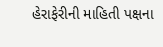હેરાફેરીની માહિતી પક્ષના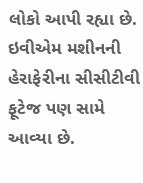લોકો આપી રહ્યા છે. ઇવીએમ મશીનની હેરાફેરીના સીસીટીવી ફૂટેજ પણ સામે આવ્યા છે.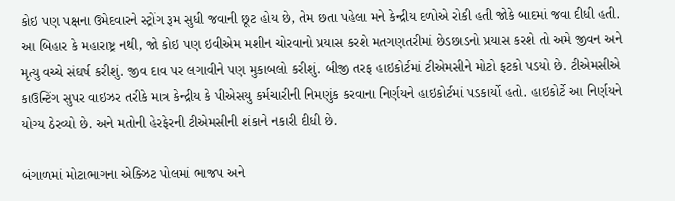કોઇ પણ પક્ષના ઉમેદવારને સ્ટ્રોંગ રૂમ સુધી જવાની છૂટ હોય છે, તેમ છતા પહેલા મને કેન્દ્રીય દળોએ રોકી હતી જોકે બાદમાં જવા દીધી હતી. આ બિહાર કે મહારાષ્ટ્ર નથી, જો કોઇ પણ ઇવીએમ મશીન ચોરવાનો પ્રયાસ કરશે મતગણતરીમાં છેડછાડનો પ્રયાસ કરશે તો અમે જીવન અને મૃત્યુ વચ્ચે સંઘર્ષ કરીશું. જીવ દાવ પર લગાવીને પણ મુકાબલો કરીશું. બીજી તરફ હાઇકોર્ટમાં ટીએમસીને મોટો ફટકો પડયો છે. ટીએમસીએ કાઉન્ટિંગ સુપર વાઇઝર તરીકે માત્ર કેન્દ્રીય કે પીએસયુ કર્મચારીની નિમણુંક કરવાના નિર્ણયને હાઇકોર્ટમાં પડકાર્યો હતો. હાઇકોર્ટે આ નિર્ણયને યોગ્ય ઠેરવ્યો છે. અને મતોની હેરફેરની ટીએમસીની શંકાને નકારી દીધી છે.

બંગાળમાં મોટાભાગના એક્ઝિટ પોલમાં ભાજપ અને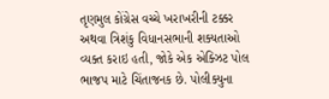તૃણમુલ કોંગ્રેસ વચ્ચે ખરાખરીની ટક્કર અથવા ત્રિશંકુ વિધાનસભાની શક્યતાઓ વ્યક્ત કરાઇ હતી, જોકે એક એક્ઝિટ પોલ ભાજપ માટે ચિંતાજનક છે. પોલીક્યુના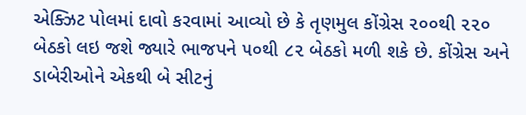એક્ઝિટ પોલમાં દાવો કરવામાં આવ્યો છે કે તૃણમુલ કોંગ્રેસ ૨૦૦થી ૨૨૦ બેઠકો લઇ જશે જ્યારે ભાજપને ૫૦થી ૮૨ બેઠકો મળી શકે છે. કોંગ્રેસ અને ડાબેરીઓને એકથી બે સીટનું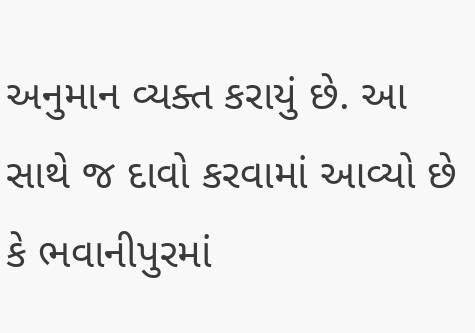અનુમાન વ્યક્ત કરાયું છે. આ સાથે જ દાવો કરવામાં આવ્યો છે કે ભવાનીપુરમાં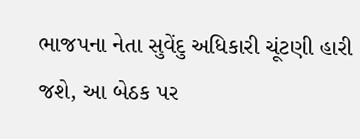ભાજપના નેતા સુવેંદુ અધિકારી ચૂંટણી હારી જશે, આ બેઠક પર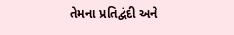તેમના પ્રતિદ્વંદી અને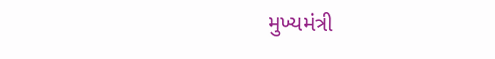મુખ્યમંત્રી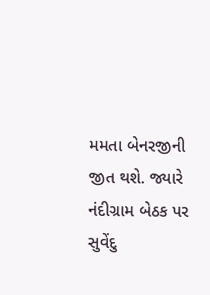મમતા બેનરજીની જીત થશે. જ્યારે નંદીગ્રામ બેઠક પર સુવેંદુ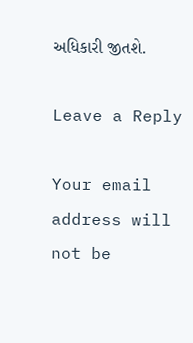અધિકારી જીતશે.

Leave a Reply

Your email address will not be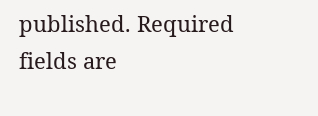published. Required fields are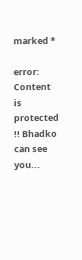marked *

error: Content is protected !! Bhadko can see you...